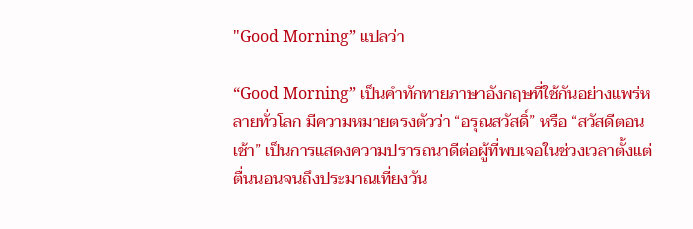"Good Morning” แปลว่า

“Good Morning” เป็นคำทักทายภาษาอังกฤษที่ใช้กันอย่างแพร่หลายทั่วโลก มีความหมายตรงตัวว่า “อรุณสวัสดิ์” หรือ “สวัสดีตอนเช้า” เป็นการแสดงความปรารถนาดีต่อผู้ที่พบเจอในช่วงเวลาตั้งแต่ตื่นนอนจนถึงประมาณเที่ยงวัน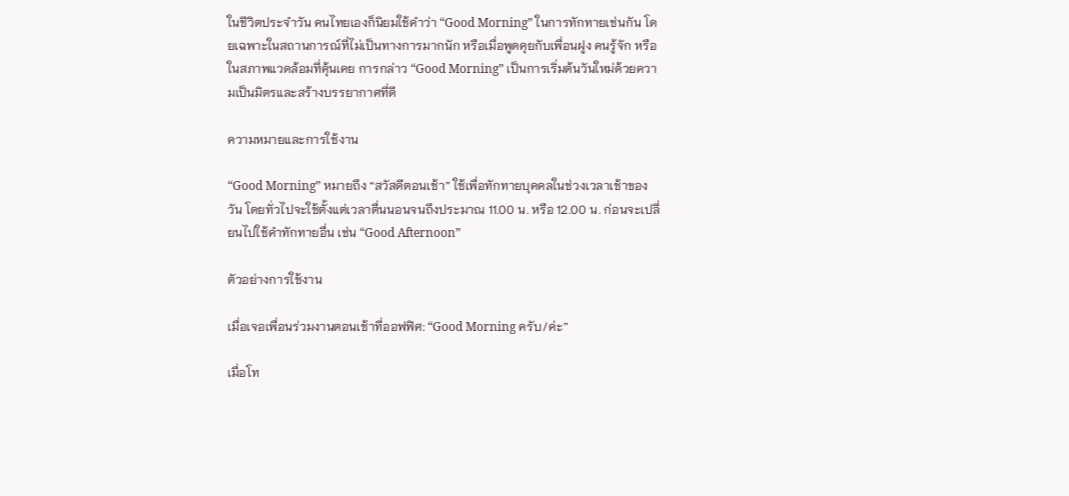ในชีวิตประจำวัน คนไทยเองก็นิยมใช้คำว่า “Good Morning” ในการทักทายเช่นกัน โดยเฉพาะในสถานการณ์ที่ไม่เป็นทางการมากนัก หรือเมื่อพูดคุยกับเพื่อนฝูง คนรู้จัก หรือในสภาพแวดล้อมที่คุ้นเคย การกล่าว “Good Morning” เป็นการเริ่มต้นวันใหม่ด้วยความเป็นมิตรและสร้างบรรยากาศที่ดี

ความหมายและการใช้งาน

“Good Morning” หมายถึง “สวัสดีตอนเช้า” ใช้เพื่อทักทายบุคคลในช่วงเวลาเช้าของวัน โดยทั่วไปจะใช้ตั้งแต่เวลาตื่นนอนจนถึงประมาณ 11.00 น. หรือ 12.00 น. ก่อนจะเปลี่ยนไปใช้คำทักทายอื่น เช่น “Good Afternoon”

ตัวอย่างการใช้งาน

เมื่อเจอเพื่อนร่วมงานตอนเช้าที่ออฟฟิศ: “Good Morning ครับ/ค่ะ”

เมื่อโท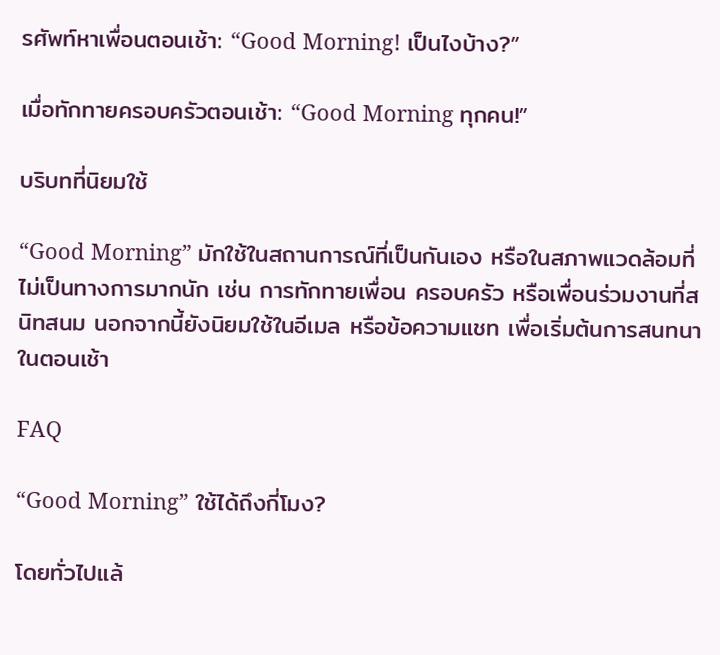รศัพท์หาเพื่อนตอนเช้า: “Good Morning! เป็นไงบ้าง?”

เมื่อทักทายครอบครัวตอนเช้า: “Good Morning ทุกคน!”

บริบทที่นิยมใช้

“Good Morning” มักใช้ในสถานการณ์ที่เป็นกันเอง หรือในสภาพแวดล้อมที่ไม่เป็นทางการมากนัก เช่น การทักทายเพื่อน ครอบครัว หรือเพื่อนร่วมงานที่สนิทสนม นอกจากนี้ยังนิยมใช้ในอีเมล หรือข้อความแชท เพื่อเริ่มต้นการสนทนาในตอนเช้า

FAQ

“Good Morning” ใช้ได้ถึงกี่โมง?

โดยทั่วไปแล้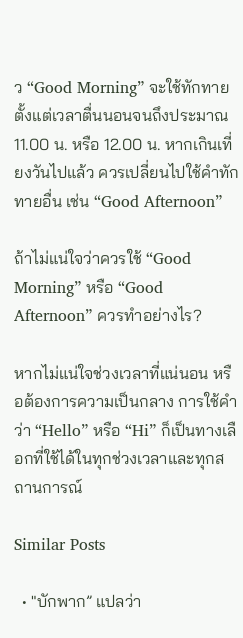ว “Good Morning” จะใช้ทักทายตั้งแต่เวลาตื่นนอนจนถึงประมาณ 11.00 น. หรือ 12.00 น. หากเกินเที่ยงวันไปแล้ว ควรเปลี่ยนไปใช้คำทักทายอื่น เช่น “Good Afternoon”

ถ้าไม่แน่ใจว่าควรใช้ “Good Morning” หรือ “Good Afternoon” ควรทำอย่างไร?

หากไม่แน่ใจช่วงเวลาที่แน่นอน หรือต้องการความเป็นกลาง การใช้คำว่า “Hello” หรือ “Hi” ก็เป็นทางเลือกที่ใช้ได้ในทุกช่วงเวลาและทุกสถานการณ์

Similar Posts

  • "บักพาก” แปลว่า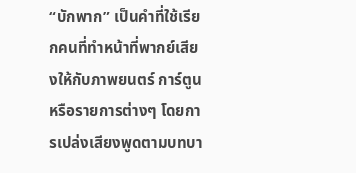“บักพาก” เป็นคำที่ใช้เรียกคนที่ทำหน้าที่พากย์เสียงให้กับภาพยนตร์ การ์ตูน หรือรายการต่างๆ โดยการเปล่งเสียงพูดตามบทบา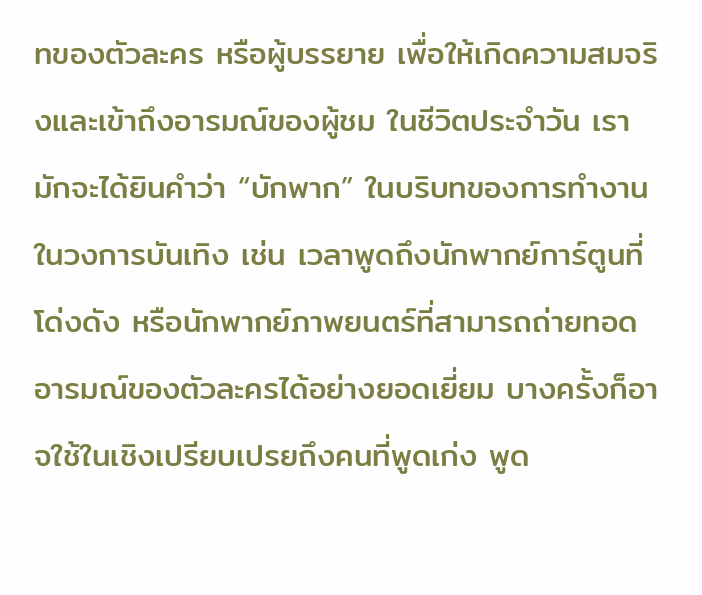ทของตัวละคร หรือผู้บรรยาย เพื่อให้เกิดความสมจริงและเข้าถึงอารมณ์ของผู้ชม ในชีวิตประจำวัน เรามักจะได้ยินคำว่า “บักพาก” ในบริบทของการทำงานในวงการบันเทิง เช่น เวลาพูดถึงนักพากย์การ์ตูนที่โด่งดัง หรือนักพากย์ภาพยนตร์ที่สามารถถ่ายทอดอารมณ์ของตัวละครได้อย่างยอดเยี่ยม บางครั้งก็อาจใช้ในเชิงเปรียบเปรยถึงคนที่พูดเก่ง พูด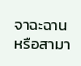จาฉะฉาน หรือสามา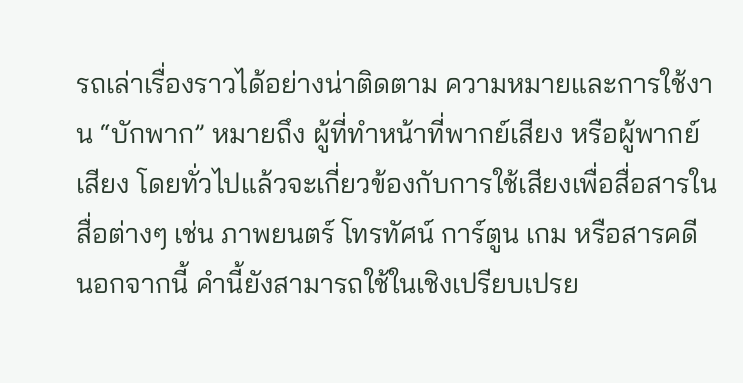รถเล่าเรื่องราวได้อย่างน่าติดตาม ความหมายและการใช้งาน “บักพาก” หมายถึง ผู้ที่ทำหน้าที่พากย์เสียง หรือผู้พากย์เสียง โดยทั่วไปแล้วจะเกี่ยวข้องกับการใช้เสียงเพื่อสื่อสารในสื่อต่างๆ เช่น ภาพยนตร์ โทรทัศน์ การ์ตูน เกม หรือสารคดี นอกจากนี้ คำนี้ยังสามารถใช้ในเชิงเปรียบเปรย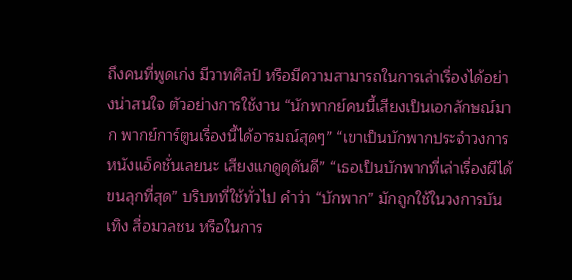ถึงคนที่พูดเก่ง มีวาทศิลป์ หรือมีความสามารถในการเล่าเรื่องได้อย่างน่าสนใจ ตัวอย่างการใช้งาน “นักพากย์คนนี้เสียงเป็นเอกลักษณ์มาก พากย์การ์ตูนเรื่องนี้ได้อารมณ์สุดๆ” “เขาเป็นบักพากประจำวงการหนังแอ็คชั่นเลยนะ เสียงแกดูดุดันดี” “เธอเป็นบักพากที่เล่าเรื่องผีได้ขนลุกที่สุด” บริบทที่ใช้ทั่วไป คำว่า “บักพาก” มักถูกใช้ในวงการบันเทิง สื่อมวลชน หรือในการ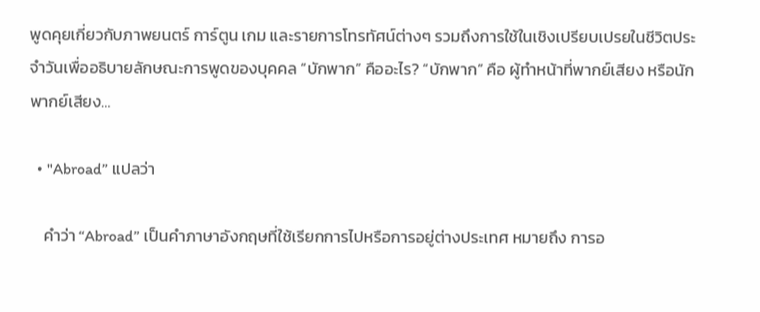พูดคุยเกี่ยวกับภาพยนตร์ การ์ตูน เกม และรายการโทรทัศน์ต่างๆ รวมถึงการใช้ในเชิงเปรียบเปรยในชีวิตประจำวันเพื่ออธิบายลักษณะการพูดของบุคคล “บักพาก” คืออะไร? “บักพาก” คือ ผู้ทำหน้าที่พากย์เสียง หรือนักพากย์เสียง…

  • "Abroad” แปลว่า

    คำว่า “Abroad” เป็นคำภาษาอังกฤษที่ใช้เรียกการไปหรือการอยู่ต่างประเทศ หมายถึง การอ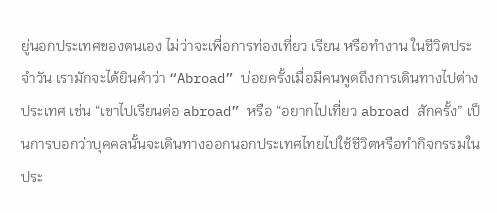ยู่นอกประเทศของตนเอง ไม่ว่าจะเพื่อการท่องเที่ยว เรียน หรือทำงาน ในชีวิตประจำวัน เรามักจะได้ยินคำว่า “Abroad” บ่อยครั้งเมื่อมีคนพูดถึงการเดินทางไปต่างประเทศ เช่น “เขาไปเรียนต่อ abroad” หรือ “อยากไปเที่ยว abroad สักครั้ง” เป็นการบอกว่าบุคคลนั้นจะเดินทางออกนอกประเทศไทยไปใช้ชีวิตหรือทำกิจกรรมในประ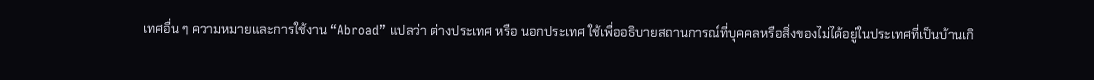เทศอื่น ๆ ความหมายและการใช้งาน “Abroad” แปลว่า ต่างประเทศ หรือ นอกประเทศ ใช้เพื่ออธิบายสถานการณ์ที่บุคคลหรือสิ่งของไม่ได้อยู่ในประเทศที่เป็นบ้านเกิ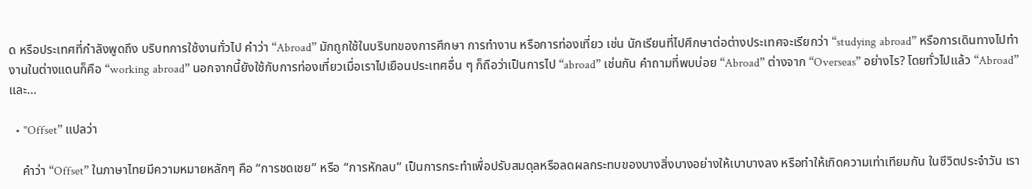ด หรือประเทศที่กำลังพูดถึง บริบทการใช้งานทั่วไป คำว่า “Abroad” มักถูกใช้ในบริบทของการศึกษา การทำงาน หรือการท่องเที่ยว เช่น นักเรียนที่ไปศึกษาต่อต่างประเทศจะเรียกว่า “studying abroad” หรือการเดินทางไปทำงานในต่างแดนก็คือ “working abroad” นอกจากนี้ยังใช้กับการท่องเที่ยวเมื่อเราไปเยือนประเทศอื่น ๆ ก็ถือว่าเป็นการไป “abroad” เช่นกัน คำถามที่พบบ่อย “Abroad” ต่างจาก “Overseas” อย่างไร? โดยทั่วไปแล้ว “Abroad” และ…

  • "Offset” แปลว่า

    คำว่า “Offset” ในภาษาไทยมีความหมายหลักๆ คือ “การชดเชย” หรือ “การหักลบ” เป็นการกระทำเพื่อปรับสมดุลหรือลดผลกระทบของบางสิ่งบางอย่างให้เบาบางลง หรือทำให้เกิดความเท่าเทียมกัน ในชีวิตประจำวัน เรา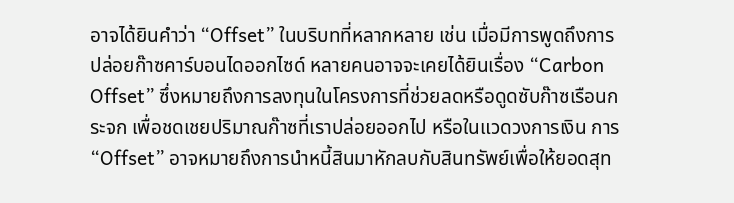อาจได้ยินคำว่า “Offset” ในบริบทที่หลากหลาย เช่น เมื่อมีการพูดถึงการปล่อยก๊าซคาร์บอนไดออกไซด์ หลายคนอาจจะเคยได้ยินเรื่อง “Carbon Offset” ซึ่งหมายถึงการลงทุนในโครงการที่ช่วยลดหรือดูดซับก๊าซเรือนกระจก เพื่อชดเชยปริมาณก๊าซที่เราปล่อยออกไป หรือในแวดวงการเงิน การ “Offset” อาจหมายถึงการนำหนี้สินมาหักลบกับสินทรัพย์เพื่อให้ยอดสุท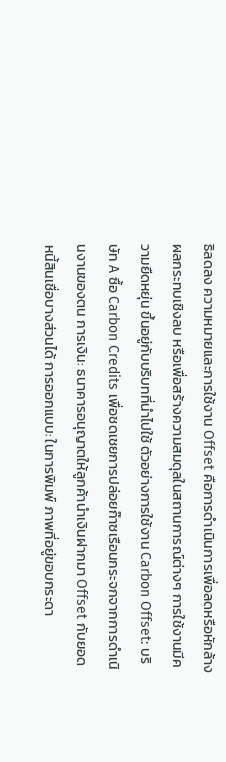ธิลดลง ความหมายและการใช้งาน Offset คือการดำเนินการเพื่อลดหรือหักล้างผลกระทบเชิงลบ หรือเพื่อสร้างความสมดุลในสถานการณ์ต่างๆ การใช้งานมีความยืดหยุ่น ขึ้นอยู่กับบริบทที่นำไปใช้ ตัวอย่างการใช้งาน Carbon Offset: บริษัท A ซื้อ Carbon Credits เพื่อชดเชยการปล่อยก๊าซเรือนกระจกจากการดำเนินงานของตน การเงิน: ธนาคารอนุญาตให้ลูกค้านำเงินฝากมา Offset กับยอดหนี้สินเชื่อบางส่วนได้ การออกแบบ: ในการพิมพ์ ภาพที่อยู่ขอบกระดา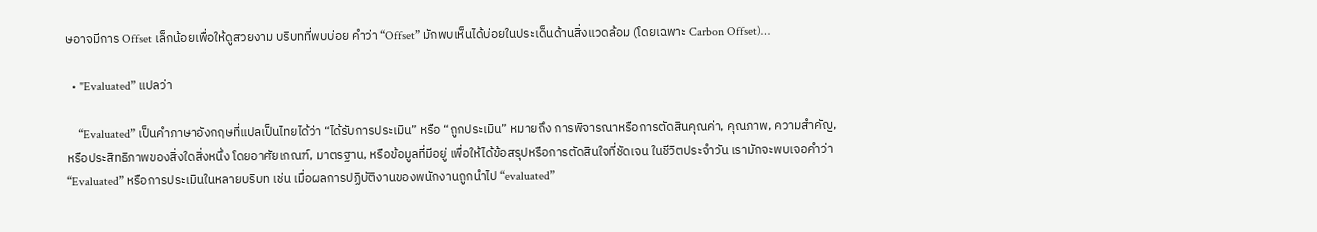ษอาจมีการ Offset เล็กน้อยเพื่อให้ดูสวยงาม บริบทที่พบบ่อย คำว่า “Offset” มักพบเห็นได้บ่อยในประเด็นด้านสิ่งแวดล้อม (โดยเฉพาะ Carbon Offset)…

  • "Evaluated” แปลว่า

    “Evaluated” เป็นคำภาษาอังกฤษที่แปลเป็นไทยได้ว่า “ได้รับการประเมิน” หรือ “ถูกประเมิน” หมายถึง การพิจารณาหรือการตัดสินคุณค่า, คุณภาพ, ความสำคัญ, หรือประสิทธิภาพของสิ่งใดสิ่งหนึ่ง โดยอาศัยเกณฑ์, มาตรฐาน, หรือข้อมูลที่มีอยู่ เพื่อให้ได้ข้อสรุปหรือการตัดสินใจที่ชัดเจน ในชีวิตประจำวัน เรามักจะพบเจอคำว่า “Evaluated” หรือการประเมินในหลายบริบท เช่น เมื่อผลการปฏิบัติงานของพนักงานถูกนำไป “evaluated”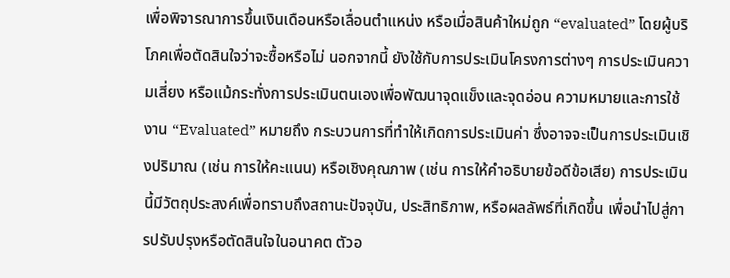เพื่อพิจารณาการขึ้นเงินเดือนหรือเลื่อนตำแหน่ง หรือเมื่อสินค้าใหม่ถูก “evaluated” โดยผู้บริโภคเพื่อตัดสินใจว่าจะซื้อหรือไม่ นอกจากนี้ ยังใช้กับการประเมินโครงการต่างๆ การประเมินความเสี่ยง หรือแม้กระทั่งการประเมินตนเองเพื่อพัฒนาจุดแข็งและจุดอ่อน ความหมายและการใช้งาน “Evaluated” หมายถึง กระบวนการที่ทำให้เกิดการประเมินค่า ซึ่งอาจจะเป็นการประเมินเชิงปริมาณ (เช่น การให้คะแนน) หรือเชิงคุณภาพ (เช่น การให้คำอธิบายข้อดีข้อเสีย) การประเมินนี้มีวัตถุประสงค์เพื่อทราบถึงสถานะปัจจุบัน, ประสิทธิภาพ, หรือผลลัพธ์ที่เกิดขึ้น เพื่อนำไปสู่การปรับปรุงหรือตัดสินใจในอนาคต ตัวอ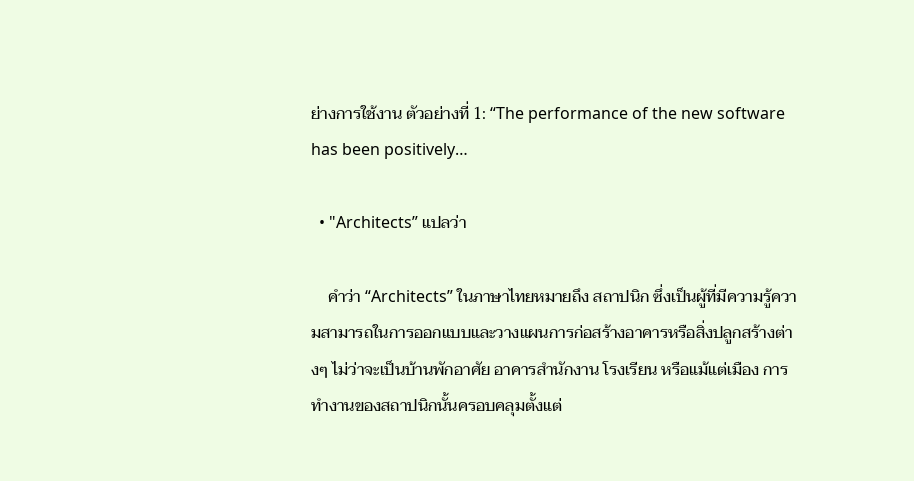ย่างการใช้งาน ตัวอย่างที่ 1: “The performance of the new software has been positively…

  • "Architects” แปลว่า

    คำว่า “Architects” ในภาษาไทยหมายถึง สถาปนิก ซึ่งเป็นผู้ที่มีความรู้ความสามารถในการออกแบบและวางแผนการก่อสร้างอาคารหรือสิ่งปลูกสร้างต่างๆ ไม่ว่าจะเป็นบ้านพักอาศัย อาคารสำนักงาน โรงเรียน หรือแม้แต่เมือง การทำงานของสถาปนิกนั้นครอบคลุมตั้งแต่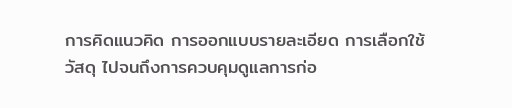การคิดแนวคิด การออกแบบรายละเอียด การเลือกใช้วัสดุ ไปจนถึงการควบคุมดูแลการก่อ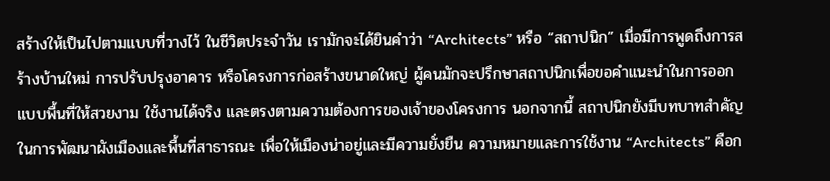สร้างให้เป็นไปตามแบบที่วางไว้ ในชีวิตประจำวัน เรามักจะได้ยินคำว่า “Architects” หรือ “สถาปนิก” เมื่อมีการพูดถึงการสร้างบ้านใหม่ การปรับปรุงอาคาร หรือโครงการก่อสร้างขนาดใหญ่ ผู้คนมักจะปรึกษาสถาปนิกเพื่อขอคำแนะนำในการออกแบบพื้นที่ให้สวยงาม ใช้งานได้จริง และตรงตามความต้องการของเจ้าของโครงการ นอกจากนี้ สถาปนิกยังมีบทบาทสำคัญในการพัฒนาผังเมืองและพื้นที่สาธารณะ เพื่อให้เมืองน่าอยู่และมีความยั่งยืน ความหมายและการใช้งาน “Architects” คือก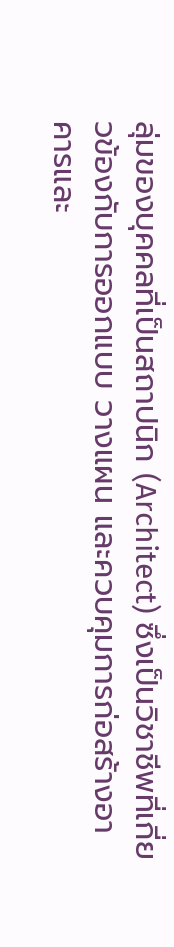ลุ่มของบุคคลที่เป็นสถาปนิก (Architect) ซึ่งเป็นวิชาชีพที่เกี่ยวข้องกับการออกแบบ วางแผน และควบคุมการก่อสร้างอาคารและ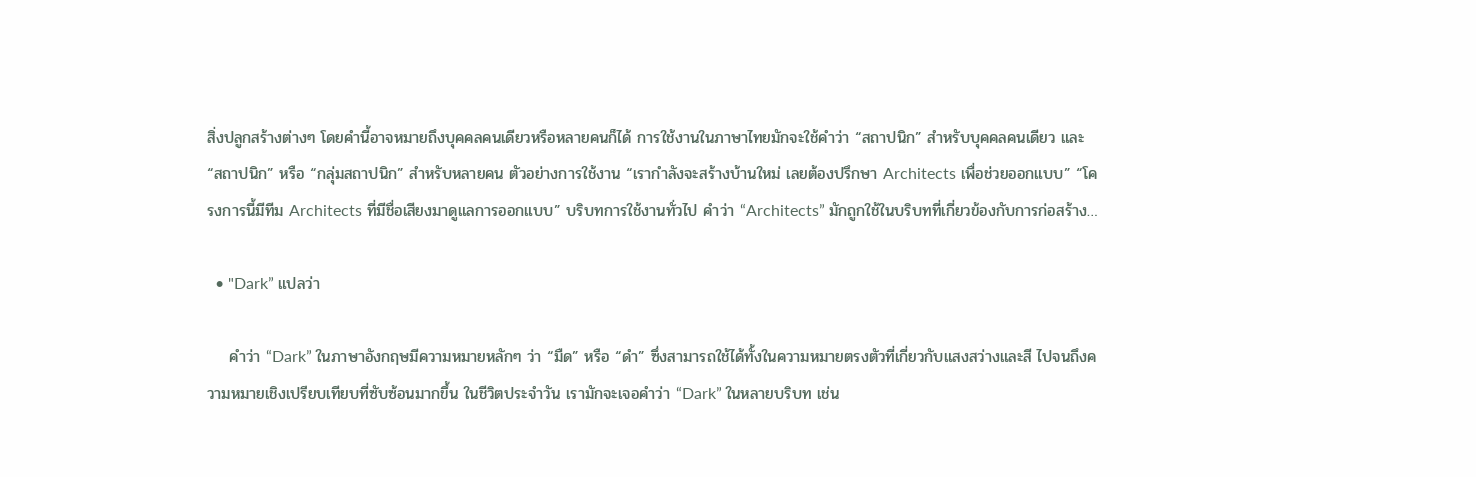สิ่งปลูกสร้างต่างๆ โดยคำนี้อาจหมายถึงบุคคลคนเดียวหรือหลายคนก็ได้ การใช้งานในภาษาไทยมักจะใช้คำว่า “สถาปนิก” สำหรับบุคคลคนเดียว และ “สถาปนิก” หรือ “กลุ่มสถาปนิก” สำหรับหลายคน ตัวอย่างการใช้งาน “เรากำลังจะสร้างบ้านใหม่ เลยต้องปรึกษา Architects เพื่อช่วยออกแบบ” “โครงการนี้มีทีม Architects ที่มีชื่อเสียงมาดูแลการออกแบบ” บริบทการใช้งานทั่วไป คำว่า “Architects” มักถูกใช้ในบริบทที่เกี่ยวข้องกับการก่อสร้าง…

  • "Dark” แปลว่า

    คำว่า “Dark” ในภาษาอังกฤษมีความหมายหลักๆ ว่า “มืด” หรือ “ดำ” ซึ่งสามารถใช้ได้ทั้งในความหมายตรงตัวที่เกี่ยวกับแสงสว่างและสี ไปจนถึงความหมายเชิงเปรียบเทียบที่ซับซ้อนมากขึ้น ในชีวิตประจำวัน เรามักจะเจอคำว่า “Dark” ในหลายบริบท เช่น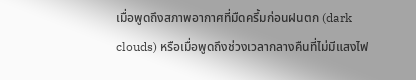เมื่อพูดถึงสภาพอากาศที่มืดครึ้มก่อนฝนตก (dark clouds) หรือเมื่อพูดถึงช่วงเวลากลางคืนที่ไม่มีแสงไฟ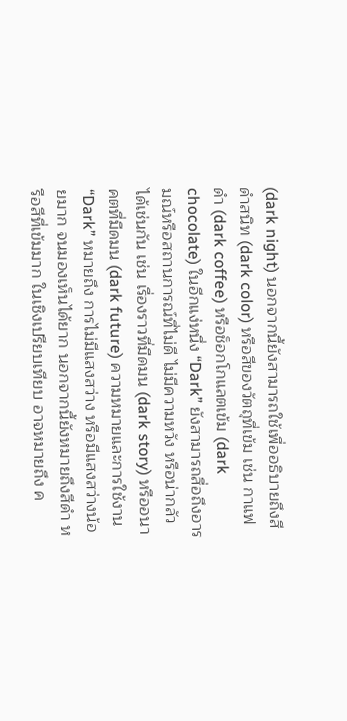(dark night) นอกจากนี้ยังสามารถใช้เพื่ออธิบายถึงสีดำสนิท (dark color) หรือสีของวัตถุที่เข้ม เช่น กาแฟดำ (dark coffee) หรือช็อกโกแลตเข้ม (dark chocolate) ในอีกแง่หนึ่ง “Dark” ยังสามารถสื่อถึงอารมณ์หรือสถานการณ์ที่ไม่ดี ไม่มีความหวัง หรือน่ากลัวได้เช่นกัน เช่น เรื่องราวที่มืดมน (dark story) หรืออนาคตที่มืดมน (dark future) ความหมายและการใช้งาน “Dark” หมายถึง การไม่มีแสงสว่าง หรือมีแสงสว่างน้อยมาก จนมองเห็นได้ยาก นอกจากนี้ยังหมายถึงสีดำ หรือสีที่เข้มมาก ในเชิงเปรียบเทียบ อาจหมายถึง ค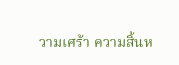วามเศร้า ความสิ้นห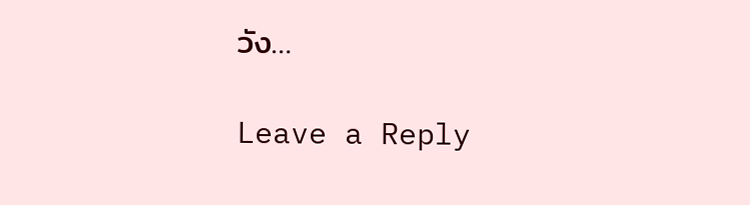วัง…

Leave a Reply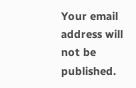Your email address will not be published.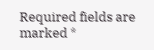Required fields are marked *